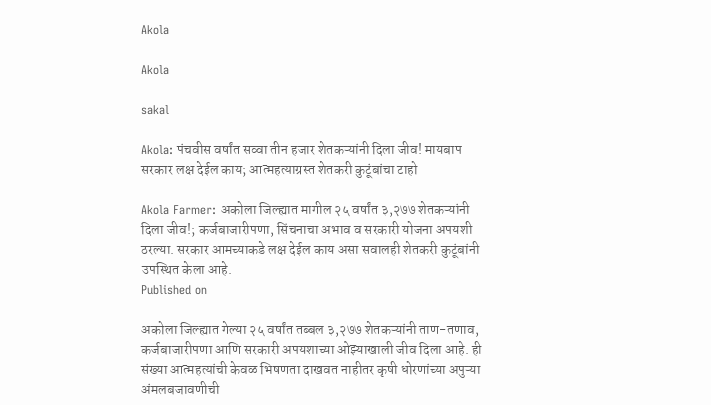Akola

Akola

sakal

Akola: पंचवीस वर्षांत सव्वा तीन हजार शेतकऱ्यांनी दिला जीव! मायबाप सरकार लक्ष देईल काय; आत्महत्याग्रस्त शेतकरी कुटूंबांचा टाहो

Akola Farmer: अकोला जिल्ह्यात मागील २५ वर्षांत ३,२७७ शेतकऱ्यांनी दिला जीव!; कर्जबाजारीपणा, सिंचनाचा अभाव व सरकारी योजना अपयशी ठरल्या. सरकार आमच्याकडे लक्ष देईल काय असा सवालही शेतकरी कुटूंबांनी उपस्थित केला आहे.
Published on

अकोला जिल्ह्यात गेल्या २५ वर्षांत तब्बल ३,२७७ शेतकऱ्यांनी ताण-तणाव, कर्जबाजारीपणा आणि सरकारी अपयशाच्या ओझ्याखाली जीव दिला आहे. ही संख्या आत्महत्यांची केवळ भिषणता दाखवत नाहीतर कृषी धोरणांच्या अपुऱ्या अंमलबजावणीची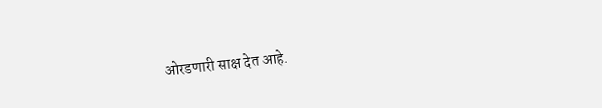ओरडणारी साक्ष देत आहे.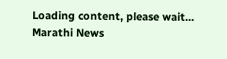Loading content, please wait...
Marathi News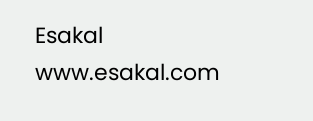Esakal
www.esakal.com